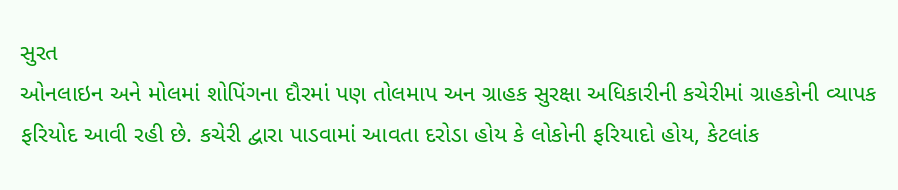સુરત
ઓનલાઇન અને મોલમાં શોપિંગના દૌરમાં પણ તોલમાપ અન ગ્રાહક સુરક્ષા અધિકારીની કચેરીમાં ગ્રાહકોની વ્યાપક ફરિયોદ આવી રહી છે. કચેરી દ્વારા પાડવામાં આવતા દરોડા હોય કે લોકોની ફરિયાદો હોય, કેટલાંક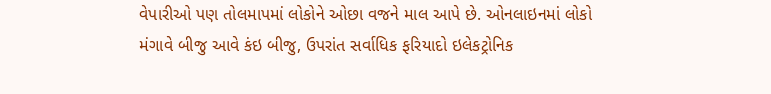વેપારીઓ પણ તોલમાપમાં લોકોને ઓછા વજને માલ આપે છે. ઓનલાઇનમાં લોકો મંગાવે બીજુ આવે કંઇ બીજુ, ઉપરાંત સર્વાધિક ફરિયાદો ઇલેકટ્રોનિક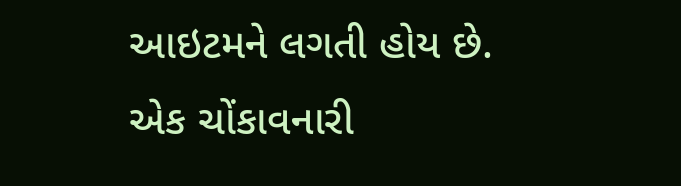આઇટમને લગતી હોય છે. એક ચોંકાવનારી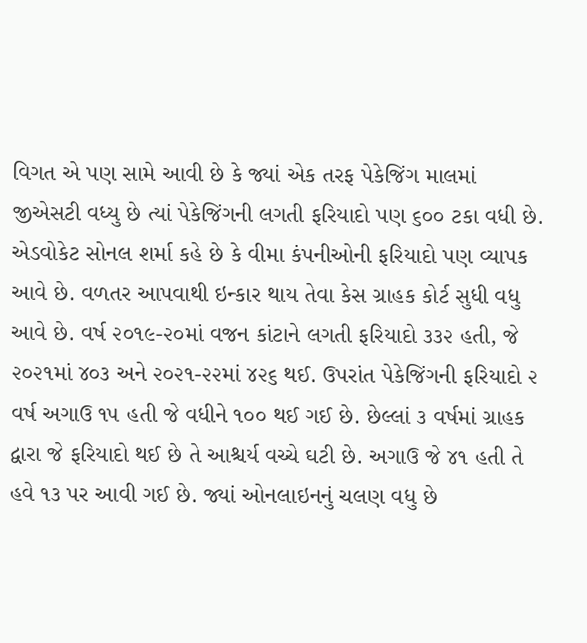વિગત એ પણ સામે આવી છે કે જ્યાં એક તરફ પેકેજિંગ માલમાં જીએસટી વધ્યુ છે ત્યાં પેકેજિંગની લગતી ફરિયાદો પણ ૬૦૦ ટકા વધી છે. એડવોકેટ સોનલ શર્મા કહે છે કે વીમા કંપનીઓની ફરિયાદો પણ વ્યાપક આવે છે. વળતર આપવાથી ઇન્કાર થાય તેવા કેસ ગ્રાહક કોર્ટ સુધી વધુ આવે છે. વર્ષ ૨૦૧૯-૨૦માં વજન કાંટાને લગતી ફરિયાદો ૩૩૨ હતી, જે ૨૦૨૧માં ૪૦૩ અને ૨૦૨૧-૨૨માં ૪૨૬ થઈ. ઉપરાંત પેકેજિંગની ફરિયાદો ૨ વર્ષ અગાઉ ૧૫ હતી જે વધીને ૧૦૦ થઈ ગઈ છે. છેલ્લાં ૩ વર્ષમાં ગ્રાહક દ્વારા જે ફરિયાદો થઈ છે તે આશ્ચર્ય વચ્ચે ઘટી છે. અગાઉ જે ૪૧ હતી તે હવે ૧૩ પર આવી ગઈ છે. જ્યાં ઓનલાઇનનું ચલણ વધુ છે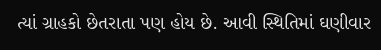ત્યાં ગ્રાહકો છેતરાતા પણ હોય છે. આવી સ્થિતિમાં ઘણીવાર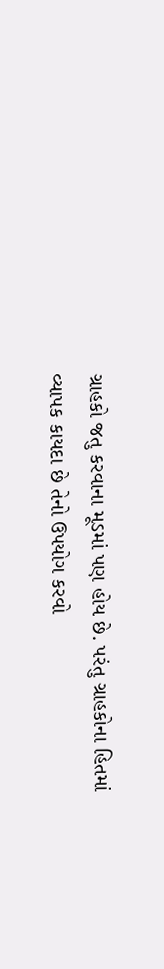ગ્રાહકો જતુ કરવાના મૂડમાં પણ હોય છે. પરંતુ ગ્રાહકોના હિતમાં વ્યાપક કાયદા છે તેનો ઉપયોગ કરવો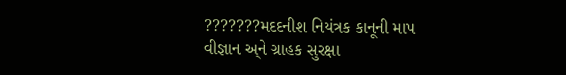???????મદદનીશ નિયંત્રક કાનૂની માપ વીજ્ઞાન અ્ને ગ્રાહક સુરક્ષા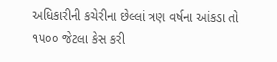અધિકારીની કચેરીના છેલ્લાં ત્રણ વર્ષના આંકડા તો ૧૫૦૦ જેટલા કેસ કરી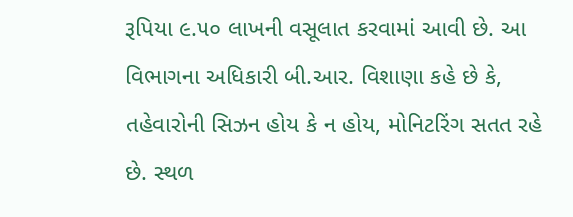રૂપિયા ૯.૫૦ લાખની વસૂલાત કરવામાં આવી છે. આ વિભાગના અધિકારી બી.આર. વિશાણા કહે છે કે, તહેવારોની સિઝન હોય કે ન હોય, મોનિટરિંગ સતત રહે છે. સ્થળ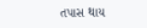તપાસ થાય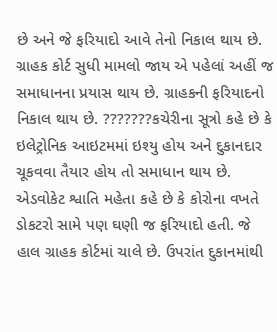છે અને જે ફરિયાદો આવે તેનો નિકાલ થાય છે. ગ્રાહક કોર્ટ સુધી મામલો જાય એ પહેલાં અહીં જ સમાધાનના પ્રયાસ થાય છે. ગ્રાહકની ફરિયાદનો નિકાલ થાય છે. ???????કચેરીના સૂત્રો કહે છે કે ઇલેટ્રોનિક આઇટમમાં ઇશ્યુ હોય અને દુકાનદાર ચૂકવવા તૈયાર હોય તો સમાધાન થાય છે. એડવોકેટ શ્વાતિ મહેતા કહે છે કે કોરોના વખતે ડોકટરો સામે પણ ઘણી જ ફરિયાદો હતી. જે હાલ ગ્રાહક કોર્ટમાં ચાલે છે. ઉપરાંત દુકાનમાંથી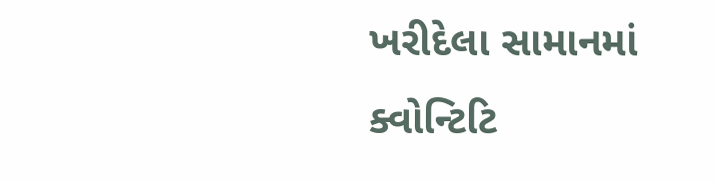ખરીદેલા સામાનમાં ક્વોન્ટિટિ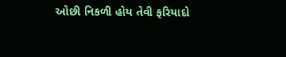ઓછી નિકળી હોય તેવી ફરિયાદો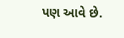પણ આવે છે.